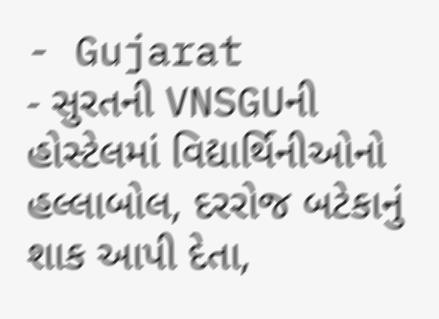- Gujarat
- સુરતની VNSGUની હોસ્ટેલમાં વિદ્યાર્થિનીઓનો હલ્લાબોલ, દરરોજ બટેકાનું શાક આપી દેતા,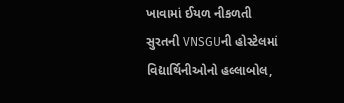ખાવામાં ઈયળ નીકળતી
સુરતની VNSGUની હોસ્ટેલમાં વિદ્યાર્થિનીઓનો હલ્લાબોલ,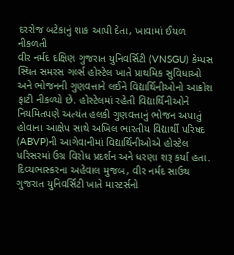દરરોજ બટેકાનું શાક આપી દેતા, ખાવામાં ઈયળ નીકળતી
વીર નર્મદ દક્ષિણ ગુજરાત યુનિવર્સિટી (VNSGU) કેમ્પસ સ્થિત સમરસ ગર્લ્સ હોસ્ટેલ ખાતે પ્રાથમિક સુવિધાઓ અને ભોજનની ગુણવત્તાને લઈને વિદ્યાર્થિનીઓનો આક્રોશ ફાટી નીકળ્યો છે. હોસ્ટેલમાં રહેતી વિદ્યાર્થિનીઓને નિયમિતપણે અત્યંત હલકી ગુણવત્તાનું ભોજન અપાતું હોવાના આક્ષેપ સાથે અખિલ ભારતીય વિદ્યાર્થી પરિષદ (ABVP)ની આગેવાનીમાં વિદ્યાર્થિનીઓએ હોસ્ટેલ પરિસરમાં ઉગ્ર વિરોધ પ્રદર્શન અને ધરણા શરૂ કર્યા હતા.
દિવ્યભાસ્કરના અહેવાલ મુજબ, વીર નર્મદ સાઉથ ગુજરાત યુનિવર્સિટી ખાતે માસ્ટર્સનો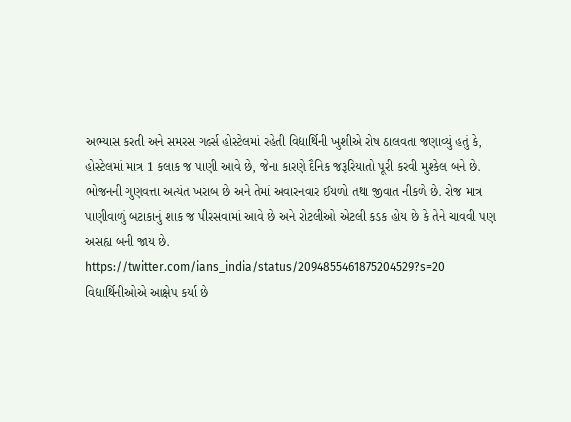અભ્યાસ કરતી અને સમરસ ગર્લ્સ હોસ્ટેલમાં રહેતી વિદ્યાર્થિની ખુશીએ રોષ ઠાલવતા જણાવ્યું હતું કે, હોસ્ટેલમાં માત્ર 1 કલાક જ પાણી આવે છે, જેના કારણે દૈનિક જરૂરિયાતો પૂરી કરવી મુશ્કેલ બને છે. ભોજનની ગુણવત્તા અત્યંત ખરાબ છે અને તેમાં અવારનવાર ઈયળો તથા જીવાત નીકળે છે. રોજ માત્ર પાણીવાળું બટાકાનું શાક જ પીરસવામાં આવે છે અને રોટલીઓ એટલી કડક હોય છે કે તેને ચાવવી પણ અસહ્ય બની જાય છે.
https://twitter.com/ians_india/status/2094855461875204529?s=20
વિદ્યાર્થિનીઓએ આક્ષેપ કર્યા છે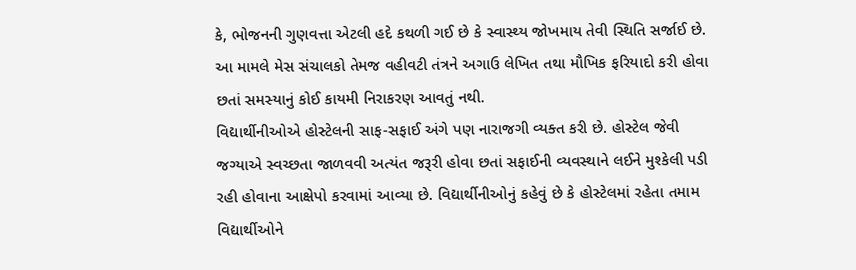કે, ભોજનની ગુણવત્તા એટલી હદે કથળી ગઈ છે કે સ્વાસ્થ્ય જોખમાય તેવી સ્થિતિ સર્જાઈ છે. આ મામલે મેસ સંચાલકો તેમજ વહીવટી તંત્રને અગાઉ લેખિત તથા મૌખિક ફરિયાદો કરી હોવા છતાં સમસ્યાનું કોઈ કાયમી નિરાકરણ આવતું નથી.
વિદ્યાર્થીનીઓએ હોસ્ટેલની સાફ-સફાઈ અંગે પણ નારાજગી વ્યક્ત કરી છે. હોસ્ટેલ જેવી જગ્યાએ સ્વચ્છતા જાળવવી અત્યંત જરૂરી હોવા છતાં સફાઈની વ્યવસ્થાને લઈને મુશ્કેલી પડી રહી હોવાના આક્ષેપો કરવામાં આવ્યા છે. વિદ્યાર્થીનીઓનું કહેવું છે કે હોસ્ટેલમાં રહેતા તમામ વિદ્યાર્થીઓને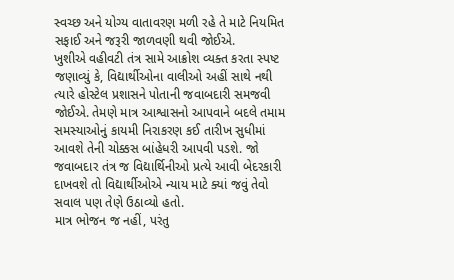સ્વચ્છ અને યોગ્ય વાતાવરણ મળી રહે તે માટે નિયમિત સફાઈ અને જરૂરી જાળવણી થવી જોઈએ.
ખુશીએ વહીવટી તંત્ર સામે આક્રોશ વ્યક્ત કરતા સ્પષ્ટ જણાવ્યું કે, વિદ્યાર્થીઓના વાલીઓ અહીં સાથે નથી ત્યારે હોસ્ટેલ પ્રશાસને પોતાની જવાબદારી સમજવી જોઈએ. તેમણે માત્ર આશ્વાસનો આપવાને બદલે તમામ સમસ્યાઓનું કાયમી નિરાકરણ કઈ તારીખ સુધીમાં આવશે તેની ચોક્કસ બાંહેધરી આપવી પડશે. જો જવાબદાર તંત્ર જ વિદ્યાર્થિનીઓ પ્રત્યે આવી બેદરકારી દાખવશે તો વિદ્યાર્થીઓએ ન્યાય માટે ક્યાં જવું તેવો સવાલ પણ તેણે ઉઠાવ્યો હતો.
માત્ર ભોજન જ નહીં, પરંતુ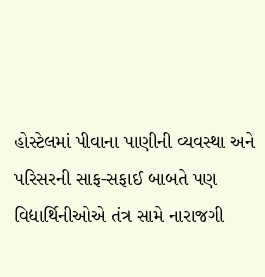હોસ્ટેલમાં પીવાના પાણીની વ્યવસ્થા અને પરિસરની સાફ-સફાઈ બાબતે પણ વિદ્યાર્થિનીઓએ તંત્ર સામે નારાજગી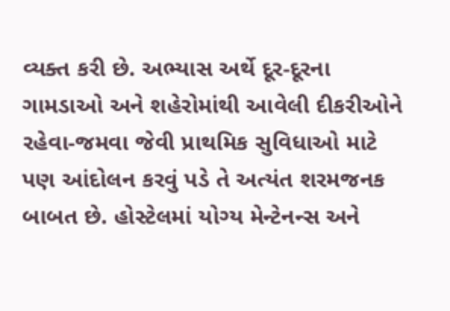વ્યક્ત કરી છે. અભ્યાસ અર્થે દૂર-દૂરના ગામડાઓ અને શહેરોમાંથી આવેલી દીકરીઓને રહેવા-જમવા જેવી પ્રાથમિક સુવિધાઓ માટે પણ આંદોલન કરવું પડે તે અત્યંત શરમજનક બાબત છે. હોસ્ટેલમાં યોગ્ય મેન્ટેનન્સ અને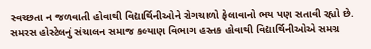સ્વચ્છતા ન જળવાતી હોવાથી વિદ્યાર્થિનીઓને રોગચાળો ફેલાવાનો ભય પણ સતાવી રહ્યો છે.
સમરસ હોસ્ટેલનું સંચાલન સમાજ કલ્યાણ વિભાગ હસ્તક હોવાથી વિદ્યાર્થિનીઓએ સમગ્ર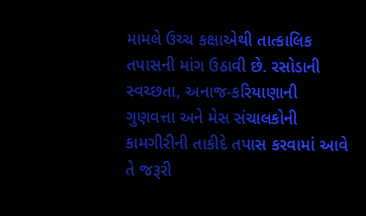મામલે ઉચ્ચ કક્ષાએથી તાત્કાલિક તપાસની માંગ ઉઠાવી છે. રસોડાની સ્વચ્છતા, અનાજ-કરિયાણાની ગુણવત્તા અને મેસ સંચાલકોની કામગીરીની તાકીદે તપાસ કરવામાં આવે તે જરૂરી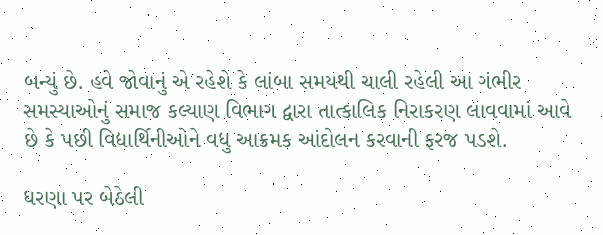બન્યું છે. હવે જોવાનું એ રહેશે કે લાંબા સમયથી ચાલી રહેલી આ ગંભીર સમસ્યાઓનું સમાજ કલ્યાણ વિભાગ દ્વારા તાત્કાલિક નિરાકરણ લાવવામાં આવે છે કે પછી વિદ્યાર્થિનીઓને વધુ આક્રમક આંદોલન કરવાની ફરજ પડશે.

ધરણા પર બેઠેલી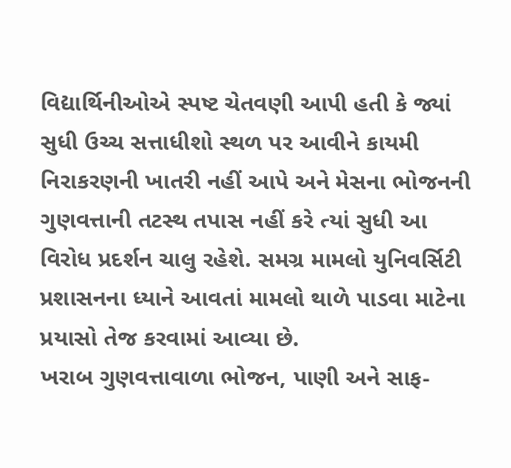વિદ્યાર્થિનીઓએ સ્પષ્ટ ચેતવણી આપી હતી કે જ્યાં સુધી ઉચ્ચ સત્તાધીશો સ્થળ પર આવીને કાયમી નિરાકરણની ખાતરી નહીં આપે અને મેસના ભોજનની ગુણવત્તાની તટસ્થ તપાસ નહીં કરે ત્યાં સુધી આ વિરોધ પ્રદર્શન ચાલુ રહેશે. સમગ્ર મામલો યુનિવર્સિટી પ્રશાસનના ધ્યાને આવતાં મામલો થાળે પાડવા માટેના પ્રયાસો તેજ કરવામાં આવ્યા છે.
ખરાબ ગુણવત્તાવાળા ભોજન, પાણી અને સાફ-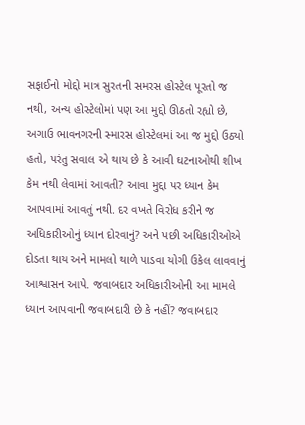સફાઈનો મોદ્દો માત્ર સુરતની સમરસ હોસ્ટેલ પૂરતો જ નથી, અન્ય હોસ્ટેલોમાં પણ આ મુદ્દો ઊઠતો રહ્યો છે, અગાઉ ભાવનગરની સ્મારસ હોસ્ટેલમાં આ જ મુદ્દો ઉઠ્યો હતો, પરંતુ સવાલ એ થાય છે કે આવી ઘટનાઓથી શીખ કેમ નથી લેવામાં આવતી? આવા મુદ્દા પર ધ્યાન કેમ આપવામાં આવતું નથી. દર વખતે વિરોધ કરીને જ અધિકારીઓનું ધ્યાન દોરવાનું? અને પછી અધિકારીઓએ દોડતા થાય અને મામલો થાળે પાડવા યોગી ઉકેલ લાવવાનું આશ્વાસન આપે. જવાબદાર અધિકારીઓની આ મામલે ધ્યાન આપવાની જવાબદારી છે કે નહીં? જવાબદાર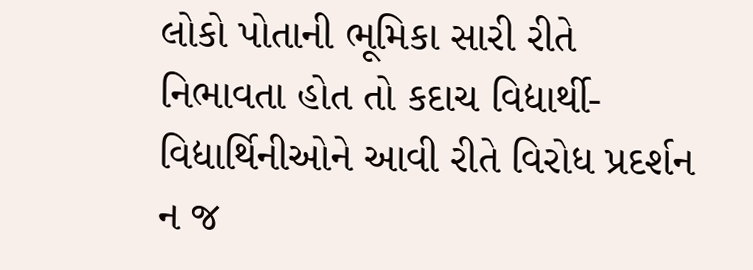લોકો પોતાની ભૂમિકા સારી રીતે નિભાવતા હોત તો કદાચ વિદ્યાર્થી-વિદ્યાર્થિનીઓને આવી રીતે વિરોધ પ્રદર્શન ન જ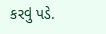કરવું પડે.